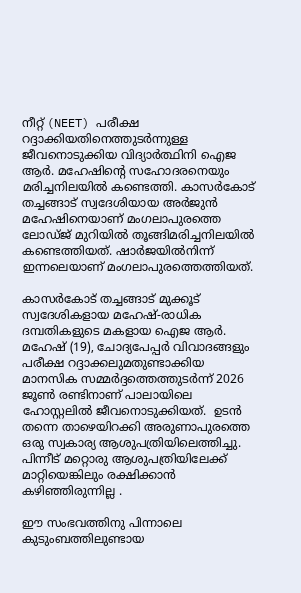നീറ്റ് (NEET) പരീക്ഷ റദ്ദാക്കിയതിനെത്തുടർന്നുള്ള ജീവനൊടുക്കിയ വിദ്യാർത്ഥിനി ഐജ ആർ. മഹേഷിന്റെ സഹോദരനെയും മരിച്ചനിലയിൽ കണ്ടെത്തി. കാസര്‍കോട് തച്ചങ്ങാട് സ്വദേശിയായ അർജുൻ മഹേഷിനെയാണ് മംഗലാപുരത്തെ ലോഡ്ജ് മുറിയിൽ തൂങ്ങിമരിച്ചനിലയിൽ കണ്ടെത്തിയത്. ഷാർജയിൽനിന്ന് ഇന്നലെയാണ് മംഗലാപുരത്തെത്തിയത്.

കാസർകോട് തച്ചങ്ങാട് മുക്കൂട് സ്വദേശികളായ മഹേഷ്-രാധിക ദമ്പതികളുടെ മകളായ ഐജ ആർ. മഹേഷ് (19), ചോദ്യപേപ്പർ വിവാദങ്ങളും പരീക്ഷ റദ്ദാക്കലുമതുണ്ടാക്കിയ മാനസിക സമ്മർദ്ദത്തെത്തുടർന്ന് 2026 ജൂൺ രണ്ടിനാണ് പാലായിലെ   ഹോസ്റ്റലിൽ ജീവനൊടുക്കിയത്.  ഉടൻ തന്നെ താഴെയിറക്കി അരുണാപുരത്തെ ഒരു സ്വകാര്യ ആശുപത്രിയിലെത്തിച്ചു. പിന്നീട് മറ്റൊരു ആശുപത്രിയിലേക്ക് മാറ്റിയെങ്കിലും രക്ഷിക്കാൻ കഴിഞ്ഞിരുന്നില്ല .

ഈ സംഭവത്തിനു പിന്നാലെ കുടുംബത്തിലുണ്ടായ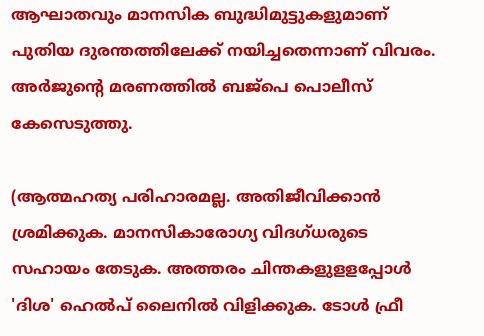ആഘാതവും മാനസിക ബുദ്ധിമുട്ടുകളുമാണ് പുതിയ ദുരന്തത്തിലേക്ക് നയിച്ചതെന്നാണ് വിവരം. അർജുന്റെ മരണത്തിൽ ബജ്പെ പൊലീസ് കേസെടുത്തു.

(ആത്മഹത്യ പരിഹാരമല്ല. അതിജീവിക്കാൻ ശ്രമിക്കുക. മാനസികാരോഗ്യ വിദഗ്ധരുടെ സഹായം തേടുക. അത്തരം ചിന്തകളുളളപ്പോള്‍ 'ദിശ' ഹെല്‍പ് ലൈനില്‍ വിളിക്കുക. ടോള്‍ ഫ്രീ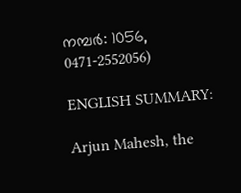നമ്പര്‍: 1056, 0471-2552056)

ENGLISH SUMMARY:

Arjun Mahesh, the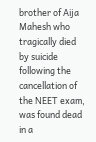brother of Aija Mahesh who tragically died by suicide following the cancellation of the NEET exam, was found dead in a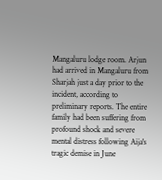Mangaluru lodge room. Arjun had arrived in Mangaluru from Sharjah just a day prior to the incident, according to preliminary reports. The entire family had been suffering from profound shock and severe mental distress following Aija's tragic demise in June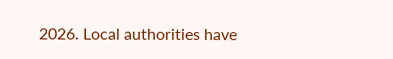2026. Local authorities have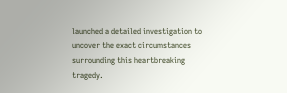launched a detailed investigation to uncover the exact circumstances surrounding this heartbreaking tragedy.